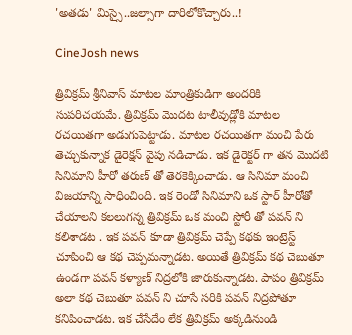'అతడు' మిస్సై..జల్సాగా దారిలోకొచ్చారు..!

CineJosh news

త్రివిక్రమ్ శ్రీనివాస్ మాటల మాంత్రికుడిగా అందరికి  సుపరిచయమే. త్రివిక్రమ్ మొదట టాలీవుడ్లోకి మాటల రచయితగా అడుగుపెట్టాడు. మాటల రచయితగా మంచి పేరు తెచ్చుకున్నాక డైరెక్షన్ వైపు నడిచాడు. ఇక డైరెక్టర్ గా తన మొదటి సినిమాని హీరో తరుణ్ తో తెరకెక్కించాడు. ఆ సినిమా మంచి విజయాన్ని సాధించింది. ఇక రెండో సినిమాని ఒక స్టార్ హీరోతో చేయాలని కలలుగన్న త్రివిక్రమ్ ఒక మంచి స్టోరీ తో పవన్ ని కలిశాడట . ఇక పవన్ కూడా త్రివిక్రమ్ చెప్పే కథకు ఇంట్రెస్ట్ చూపించి ఆ కథ చెప్పమన్నాడట. అయితే త్రివిక్రమ్ కథ చెబుతూ ఉండగా పవన్ కళ్యాణ్ నిద్రలోకి జారుకున్నాడట. పాపం త్రివిక్రమ్ అలా కథ చెబుతూ పవన్ ని చూసే సరికి పవన్ నిద్రపోతూ కనిపించాడట. ఇక చేసేదేం లేక త్రివిక్రమ్ అక్కడినుండి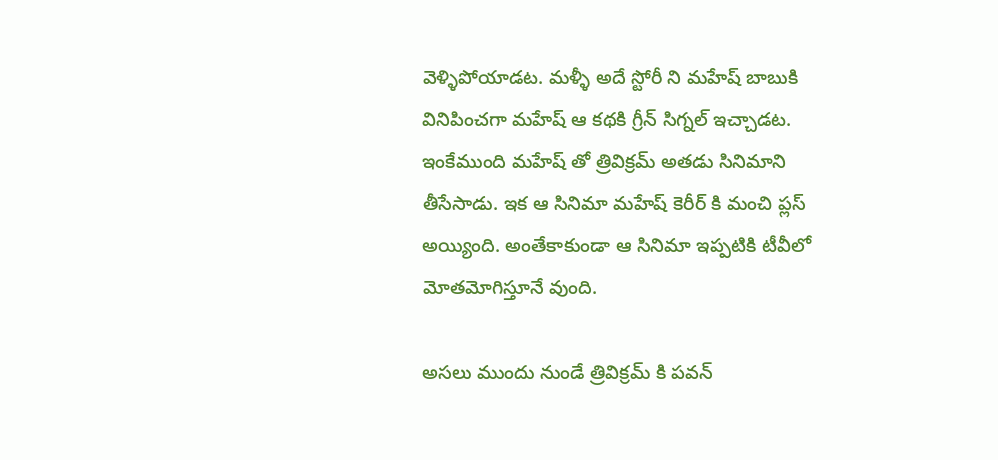వెళ్ళిపోయాడట. మళ్ళీ అదే స్టోరీ ని మహేష్ బాబుకి వినిపించగా మహేష్ ఆ కథకి గ్రీన్ సిగ్నల్ ఇచ్చాడట. ఇంకేముంది మహేష్ తో త్రివిక్రమ్ అతడు సినిమాని తీసేసాడు. ఇక ఆ సినిమా మహేష్ కెరీర్ కి మంచి ప్లస్ అయ్యింది. అంతేకాకుండా ఆ సినిమా ఇప్పటికి టీవీలో మోతమోగిస్తూనే వుంది.

అసలు ముందు నుండే త్రివిక్రమ్ కి పవన్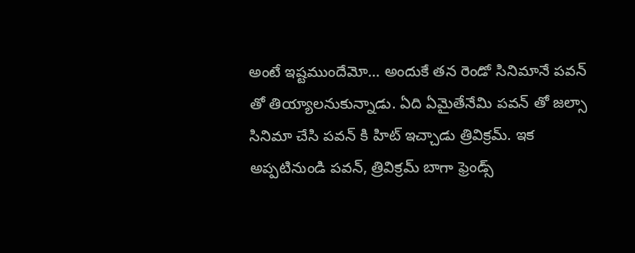అంటే ఇష్టముందేమో... అందుకే తన రెండో సినిమానే పవన్ తో తియ్యాలనుకున్నాడు. ఏది ఏమైతేనేమి పవన్ తో జల్సా సినిమా చేసి పవన్ కి హిట్ ఇచ్చాడు త్రివిక్రమ్. ఇక అప్పటినుండి పవన్, త్రివిక్రమ్ బాగా ఫ్రెండ్స్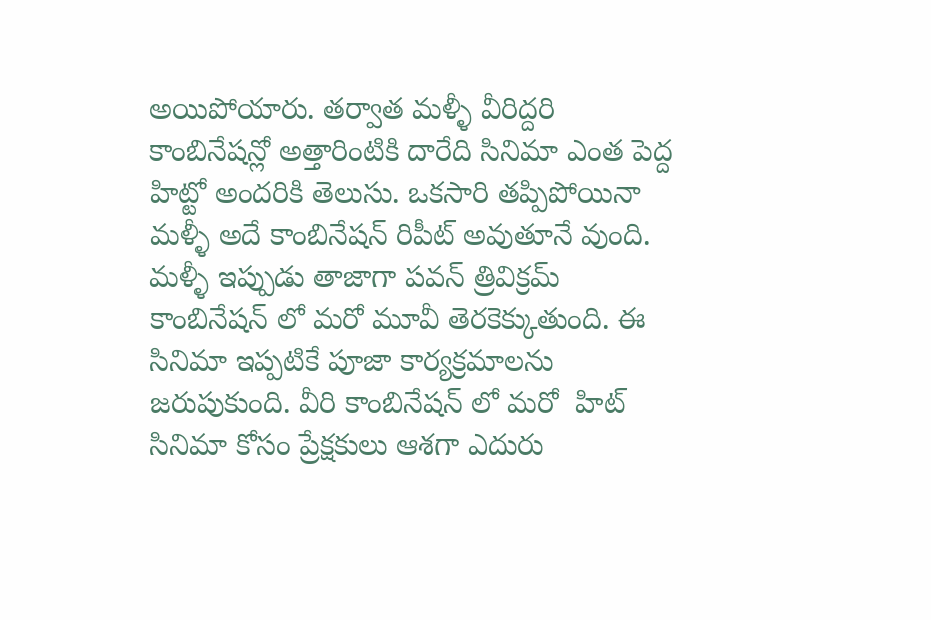అయిపోయారు. తర్వాత మళ్ళీ వీరిద్దరి కాంబినేషన్లో అత్తారింటికి దారేది సినిమా ఎంత పెద్ద హిట్టో అందరికి తెలుసు. ఒకసారి తప్పిపోయినా మళ్ళీ అదే కాంబినేషన్ రిపీట్ అవుతూనే వుంది. మళ్ళీ ఇప్పుడు తాజాగా పవన్ త్రివిక్రమ్ కాంబినేషన్ లో మరో మూవీ తెరకెక్కుతుంది. ఈ సినిమా ఇప్పటికే పూజా కార్యక్రమాలను జరుపుకుంది. వీరి కాంబినేషన్ లో మరో  హిట్ సినిమా కోసం ప్రేక్షకులు ఆశగా ఎదురు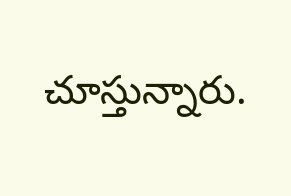చూస్తున్నారు.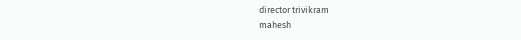director trivikram
mahesh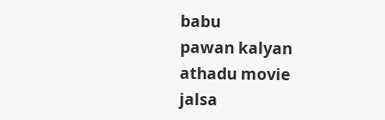babu
pawan kalyan
athadu movie
jalsa